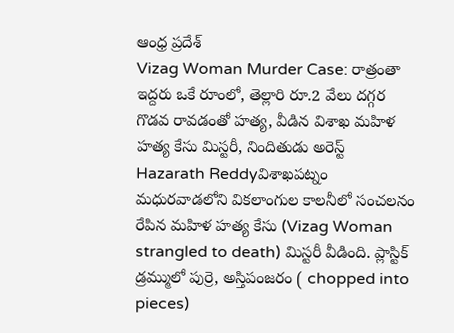ఆంధ్ర ప్రదేశ్
Vizag Woman Murder Case: రాత్రంతా ఇద్దరు ఒకే రూంలో, తెల్లారి రూ.2 వేలు దగ్గర గొడవ రావడంతో హత్య, వీడిన విశాఖ మహిళ హత్య కేసు మిస్టరీ, నిందితుడు అరెస్ట్
Hazarath Reddyవిశాఖపట్నం మధురవాడలోని వికలాంగుల కాలనీలో సంచలనం రేపిన మహిళ హత్య కేసు (Vizag Woman strangled to death) మిస్టరీ వీడింది. ప్లాస్టిక్‌ డ్రమ్ములో పుర్రె, అస్తిపంజరం ( chopped into pieces)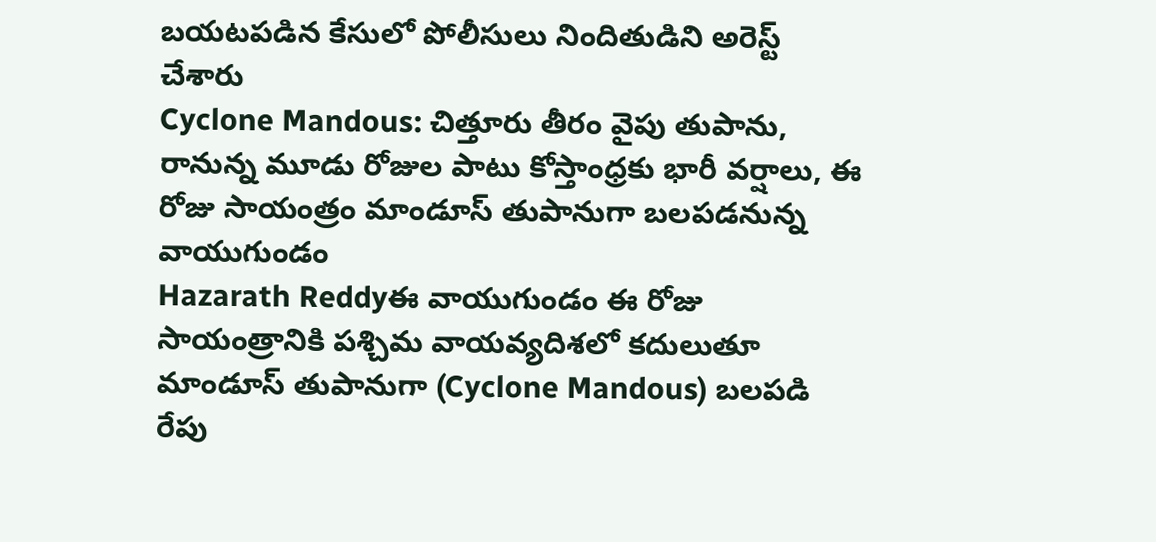బయటపడిన కేసులో పోలీసులు నిందితుడిని అరెస్ట్ చేశారు
Cyclone Mandous: చిత్తూరు తీరం వైపు తుపాను, రానున్న మూడు రోజుల పాటు కోస్తాంధ్రకు భారీ వర్షాలు, ఈ రోజు సాయంత్రం మాండూస్‌ తుపానుగా బలపడనున్న వాయుగుండం
Hazarath Reddyఈ వాయుగుండం ఈ రోజు సాయంత్రానికి పశ్చిమ వాయవ్యదిశలో కదులుతూ మాండూస్‌ తుపానుగా (Cyclone Mandous) బలపడి రేపు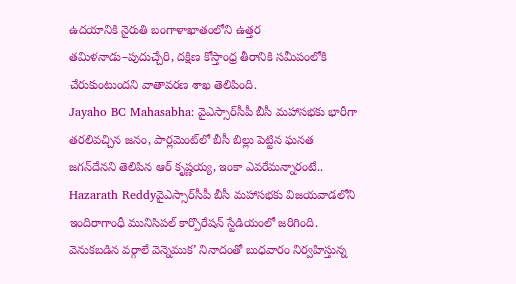ఉదయానికి నైరుతి బంగాళాఖాతంలోని ఉత్తర తమిళనాడు–పుదుచ్చేరి, దక్షిణ కోస్తాంధ్ర తీరానికి సమీపంలోకి చేరుకుంటుందని వాతావరణ శాఖ తెలిపింది.
Jayaho BC Mahasabha: వైఎస్సార్‌సీపీ బీసీ మహాసభకు భారీగా తరలివచ్చిన జనం, పార్లమెంట్‌లో బీసీ బిల్లు పెట్టిన ఘనత జగన్‌దేనని తెలిపిన ఆర్‌ కృష్ణయ్య, ఇంకా ఎవరేమన్నారంటే..
Hazarath Reddyవైఎస్సార్‌సీపీ బీసీ మహాసభకు విజయవాడలోని ఇందిరాగాంధీ మునిసిపల్‌ కార్పొరేషన్‌ స్టేడియంలో జరిగింది. వెనుకబడిన వర్గాలే వెన్నెముక’ నినాదంతో బుధవారం నిర్వహిస్తున్న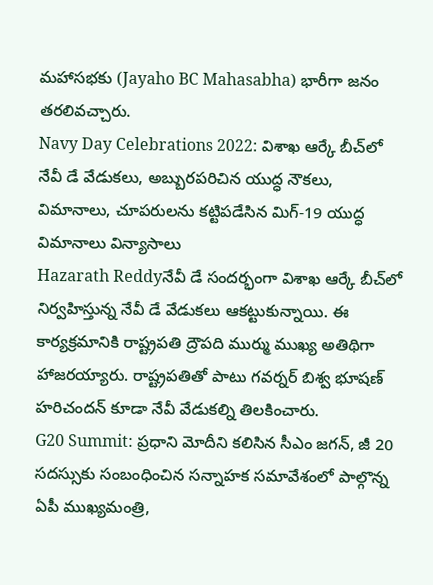మహాసభకు (Jayaho BC Mahasabha) భారీగా జనం తరలివచ్చారు.
Navy Day Celebrations 2022: విశాఖ ఆర్కే బీచ్‌లో నేవీ డే వేడుకలు, అబ్బురపరిచిన యుద్ధ నౌకలు, విమానాలు, చూపరులను కట్టిపడేసిన మిగ్‌-19 యుద్ధ విమానాలు విన్యాసాలు
Hazarath Reddyనేవీ డే సందర్భంగా విశాఖ ఆర్కే బీచ్‌లో నిర్వహిస్తున్న నేవీ డే వేడుకలు ఆకట్టుకున్నాయి. ఈ కార్యక్రమానికి రాష్ట్రపతి ద్రౌపది ముర్ము ముఖ్య అతిథిగా హాజరయ్యారు. రాష్ట్రపతితో పాటు గవర్నర్‌ బిశ్వ భూషణ్‌ హరిచందన్‌ కూడా నేవీ వేడుకల్ని తిలకించారు.
G20 Summit: ప్రధాని మోదీని కలిసిన సీఎం జగన్, జీ 20 సదస్సుకు సంబంధించిన సన్నాహక సమావేశంలో పాల్గొన్న ఏపీ ముఖ్యమంత్రి,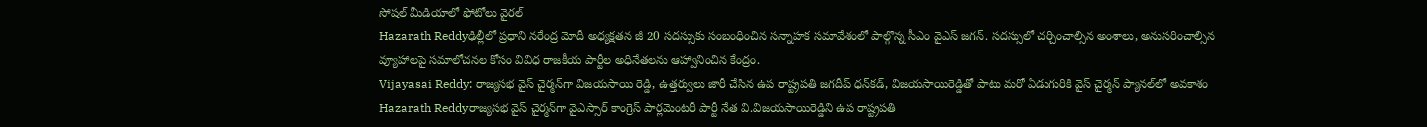సోషల్ మీడియాలో ఫోటోలు వైరల్
Hazarath Reddyఢిల్లీలో ప్రధాని నరేంద్ర మోదీ అధ్యక్షతన జీ 20 సదస్సుకు సంబంధించిన సన్నాహక సమావేశంలో పాల్గొన్న సీఎం వైఎస్‌ జగన్‌. సదస్సులో చర్చించాల్సిన అంశాలు, అనుసరించాల్సిన వ్యూహాలపై సమాలోచనల కోసం వివిధ రాజకీయ పార్టీల అధినేతలను ఆహ్వానించిన కేంద్రం.
Vijayasai Reddy: రాజ్యసభ వైస్‌ చైర్మన్‌గా విజయసాయి రెడ్డి, ఉత్తర్వులు జారీ చేసిన ఉప రాష్ట్రపతి జగదీప్‌ ధన్‌కడ్‌, విజయసాయిరెడ్డితో పాటు మరో ఏడుగురికి వైస్‌ చైర్మన్‌ ప్యానల్‌లో అవకాశం
Hazarath Reddyరాజ్యసభ వైస్‌ చైర్మన్‌గా వైఎస్సార్‌ కాంగ్రెస్‌ పార్లమెంటరీ పార్టీ నేత వి.విజయసాయిరెడ్డిని ఉప రాష్ట్రపతి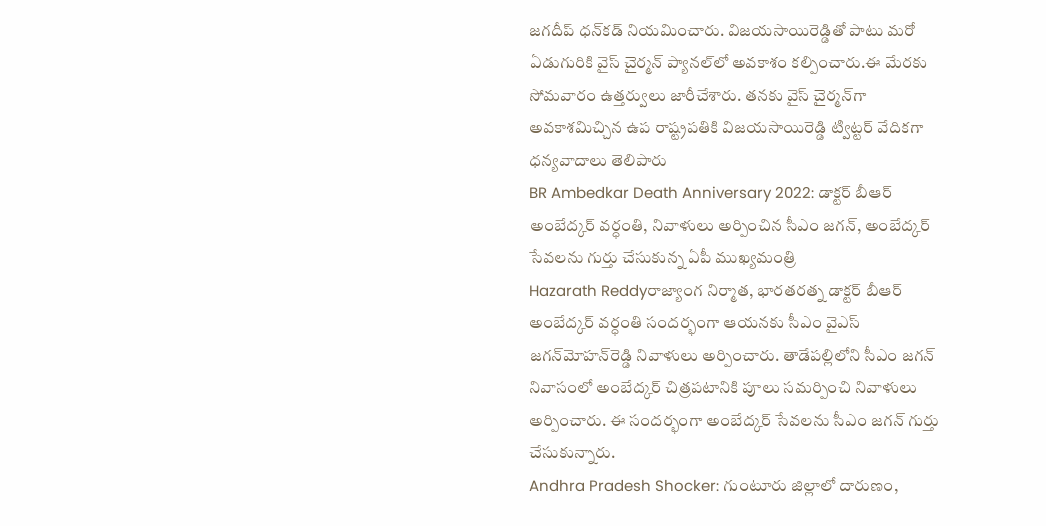జగదీప్‌ ధన్‌కడ్‌ నియమించారు. విజయసాయిరెడ్డితో పాటు మరో ఏడుగురికి వైస్‌ చైర్మన్‌ ప్యానల్‌లో అవకాశం కల్పించారు.ఈ మేరకు సోమవారం ఉత్తర్వులు జారీచేశారు. తనకు వైస్‌ చైర్మన్‌గా అవకాశమిచ్చిన ఉప రాష్ట్రపతికి విజయసాయిరెడ్డి ట్విట్టర్‌ వేదికగా ధన్యవాదాలు తెలిపారు
BR Ambedkar Death Anniversary 2022: డాక్టర్‌ బీఆర్‌ అంబేద్కర్‌ వర్ధంతి, నివాళులు అర్పించిన సీఎం జగన్, అంబేద్కర్‌ సేవలను గుర్తు చేసుకున్న ఏపీ ముఖ్యమంత్రి
Hazarath Reddyరాజ్యాంగ నిర్మాత, భారతరత్న డాక్టర్‌ బీఆర్‌ అంబేద్కర్‌ వర్ధంతి సందర్భంగా ఆయనకు సీఎం వైఎస్‌ జగన్‌మోహన్‌రెడ్డి నివాళులు అర్పించారు. తాడేపల్లిలోని సీఎం జగన్‌ నివాసంలో అంబేద్కర్‌ చిత్రపటానికి పూలు సమర్పించి నివాళులు అర్పించారు. ఈ సందర్భంగా అంబేద్కర్‌ సేవలను సీఎం జగన్‌ గుర్తు చేసుకున్నారు.
Andhra Pradesh Shocker: గుంటూరు జిల్లాలో దారుణం,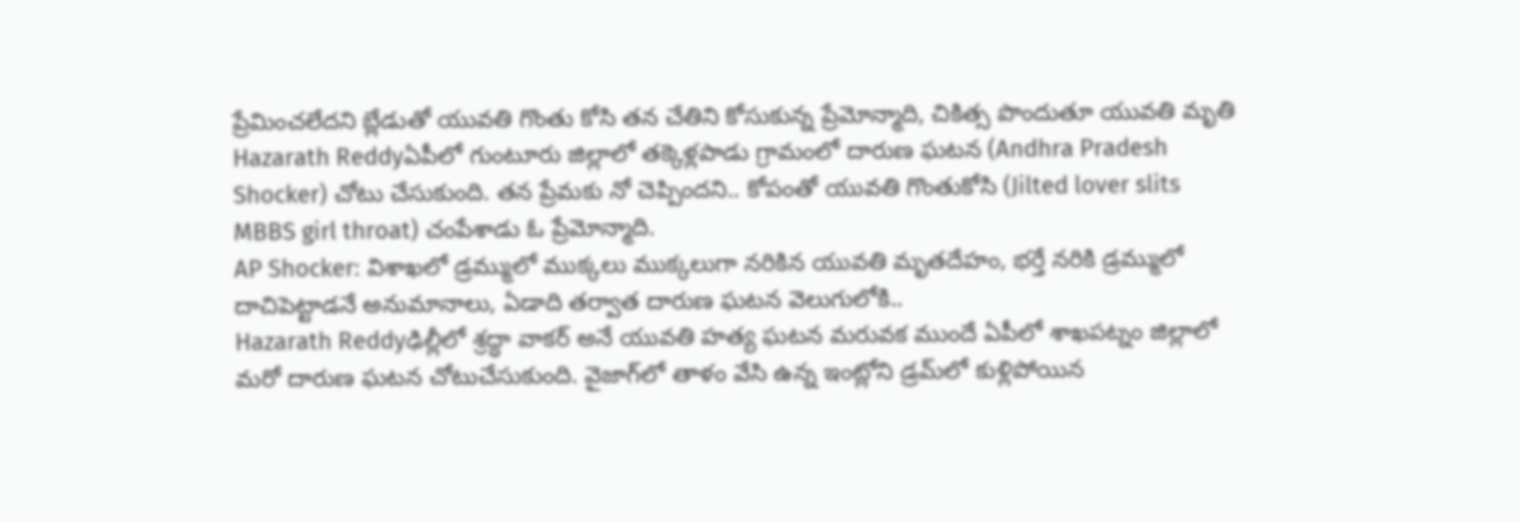ప్రేమించలేదని బ్లేడుతో యువతి గొంతు కోసి తన చేతిని కోసుకున్న ప్రేమోన్మాది, చికిత్స పొందుతూ యువతి మృతి
Hazarath Reddyఏపీలో గుంటూరు జిల్లాలో తక్కెళ్లపాడు గ్రామంలో దారుణ ఘటన (Andhra Pradesh Shocker) చోటు చేసుకుంది. తన ప్రేమకు నో చెప్పిందని.. కోపంతో యువతి గొంతుకోసి (Jilted lover slits MBBS girl throat) చంపేశాడు ఓ ప్రేమోన్మాది.
AP Shocker: విశాఖలో డ్రమ్ములో ముక్కలు ముక్కలుగా నరికిన యువతి మృతదేహం, భర్తే నరికి డ్రమ్ములో దాచిపెట్టాడనే అనుమానాలు, ఏడాది తర్వాత దారుణ ఘటన వెలుగులోకి..
Hazarath Reddyఢిల్లీలో శ్రద్ధా వాకర్‌ అనే యువతి హత్య ఘటన మరువక ముందే ఏపీలో శాఖపట్నం జిల్లాలో మరో దారుణ ఘటన చోటుచేసుకుంది. వైజాగ్‌లో తాళం వేసి ఉన్న ఇంట్లోని డ్రమ్‌లో కుళ్లిపోయిన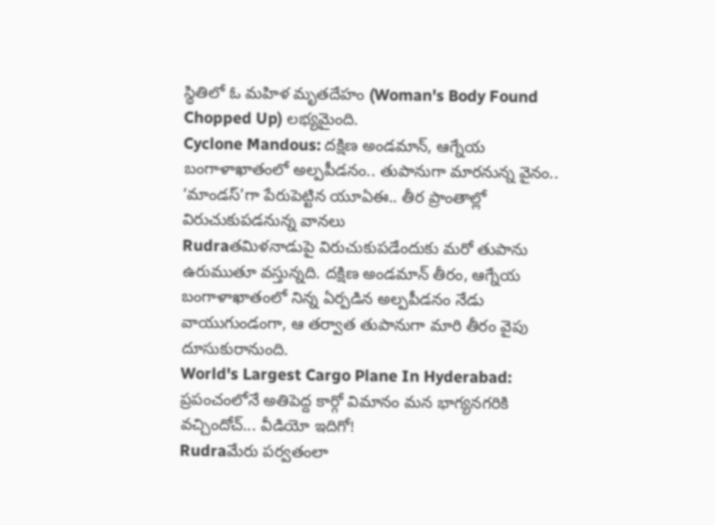స్థితిలో ఓ మహిళ మృతదేహం (Woman's Body Found Chopped Up) లభ్యమైంది.
Cyclone Mandous: దక్షిణ అండమాన్, ఆగ్నేయ బంగాళాఖాతంలో అల్పపీడనం.. తుపానుగా మారనున్న వైనం.. ‘మాండస్’గా పేరుపెట్టిన యూఏఈ.. తీర ప్రాంతాల్లో విరుచుకుపడనున్న వానలు
Rudraతమిళనాడుపై విరుచుకుపడేందుకు మరో తుపాను ఉరుముతూ వస్తున్నది. దక్షిణ అండమాన్ తీరం, ఆగ్నేయ బంగాళాఖాతంలో నిన్న ఏర్పడిన అల్పపీడనం నేడు వాయుగుండంగా, ఆ తర్వాత తుపానుగా మారి తీరం వైపు దూసుకురానుంది.
World's Largest Cargo Plane In Hyderabad: ప్రపంచంలోనే అతిపెద్ద కార్గో విమానం మన భాగ్యనగరికి వచ్చిందోచ్... వీడియో ఇదిగో!
Rudraమేరు పర్వతంలా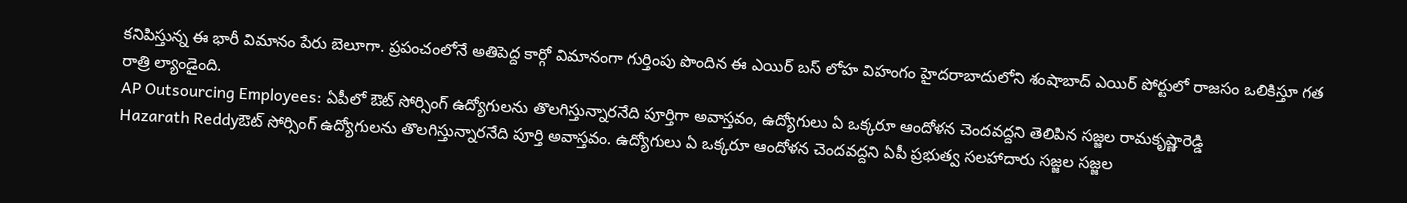కనిపిస్తున్న ఈ భారీ విమానం పేరు బెలూగా. ప్రపంచంలోనే అతిపెద్ద కార్గో విమానంగా గుర్తింపు పొందిన ఈ ఎయిర్ బస్ లోహ విహంగం హైదరాబాదులోని శంషాబాద్ ఎయిర్ పోర్టులో రాజసం ఒలికిస్తూ గత రాత్రి ల్యాండైంది.
AP Outsourcing Employees: ఏపీలో ఔట్ సోర్సింగ్ ఉద్యోగులను తొలగిస్తున్నారనేది పూర్తిగా అవాస్తవం, ఉద్యోగులు ఏ ఒక్కరూ ఆందోళన చెందవద్దని తెలిపిన సజ్జల రామకృష్ణారెడ్డి
Hazarath Reddyఔట్ సోర్సింగ్ ఉద్యోగులను తొలగిస్తున్నారనేది పూర్తి అవాస్తవం. ఉద్యోగులు ఏ ఒక్కరూ ఆందోళన చెందవద్దని ఏపీ ప్రభుత్వ సలహాదారు సజ్జల సజ్జల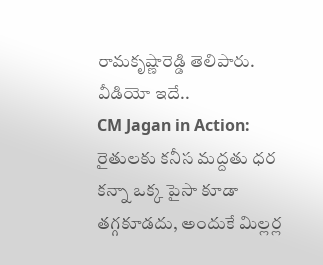రామకృష్ణారెడ్డి తెలిపారు. వీడియో ఇదే..
CM Jagan in Action: రైతులకు కనీస మద్దతు ధర కన్నా ఒక్క పైసా కూడా తగ్గకూడదు, అందుకే మిల్లర్ల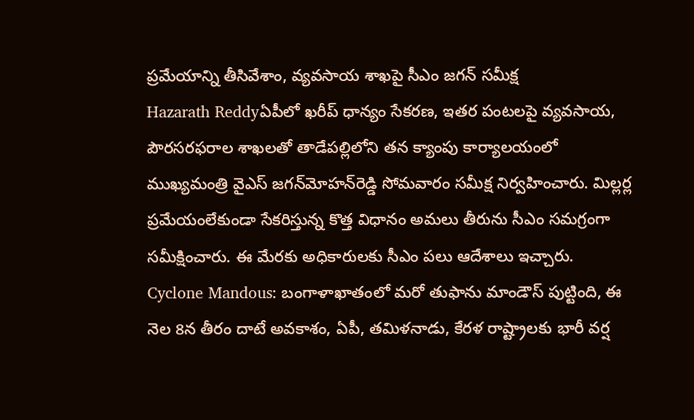ప్రమేయాన్ని తీసివేశాం, వ్యవసాయ శాఖపై సీఎం జగన్ సమీక్ష
Hazarath Reddyఏపీలో ఖరీప్‌ ధాన్యం సేకరణ, ఇతర పంటలపై వ్యవసాయ, పౌరసరఫరాల శాఖలతో తాడేపల్లిలోని తన క్యాంపు కార్యాలయంలో ముఖ్యమంత్రి వైఎస్‌ జగన్‌మోహన్‌రెడ్డి సోమవారం సమీక్ష నిర్వహించారు. మిల్లర్ల ప్రమేయంలేకుండా సేకరిస్తున్న కొత్త విధానం అమలు తీరును సీఎం సమగ్రంగా సమీక్షించారు. ఈ మేరకు అధికారులకు సీఎం పలు ఆదేశాలు ఇచ్చారు.
Cyclone Mandous: బంగాళాఖాతంలో మరో తుఫాను మాండౌస్ పుట్టింది, ఈ నెల 8న తీరం దాటే అవకాశం, ఏపీ, తమిళనాడు, కేరళ రాష్ట్రాలకు భారీ వర్ష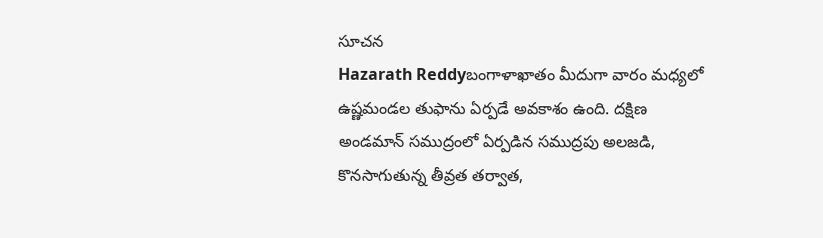సూచన
Hazarath Reddyబంగాళాఖాతం మీదుగా వారం మధ్యలో ఉష్ణమండల తుఫాను ఏర్పడే అవకాశం ఉంది. దక్షిణ అండమాన్ సముద్రంలో ఏర్పడిన సముద్రపు అలజడి, కొనసాగుతున్న తీవ్రత తర్వాత,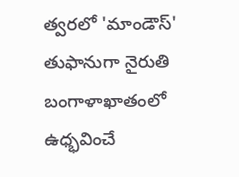త్వరలో 'మాండౌస్' తుఫానుగా నైరుతి బంగాళాఖాతంలో ఉధ్భవించే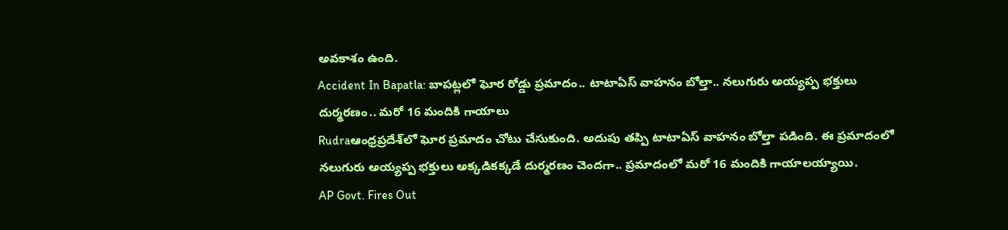అవకాశం ఉంది.
Accident In Bapatla: బాపట్లలో ఘోర రోడ్డు ప్రమాదం.. టాటాఏస్ వాహనం బోల్తా.. నలుగురు అయ్యప్ప భక్తులు దుర్మరణం.. మరో 16 మందికి గాయాలు
Rudraఆంధ్రప్రదేశ్‌లో ఘోర ప్రమాదం చోటు చేసుకుంది. అదుపు తప్పి టాటాఏస్ వాహనం బోల్తా పడింది. ఈ ప్రమాదంలో నలుగురు అయ్యప్ప భక్తులు అక్కడికక్కడే దుర్మరణం చెందగా.. ప్రమాదంలో మరో 16 మందికి గాయాలయ్యాయి.
AP Govt. Fires Out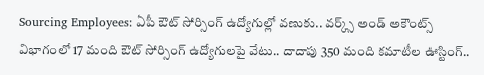Sourcing Employees: ఏపీ ఔట్ సోర్సింగ్ ఉద్యోగుల్లో వణుకు.. వర్క్స్ అండ్ అకౌంట్స్ విభాగంలో 17 మంది ఔట్ సోర్సింగ్ ఉద్యోగులపై వేటు.. దాదాపు 350 మంది కమాటీల ఊస్టింగ్..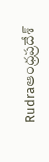Rudraఆంధ్రప్రదేశ్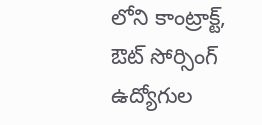లోని కాంట్రాక్ట్, ఔట్ సోర్సింగ్ ఉద్యోగుల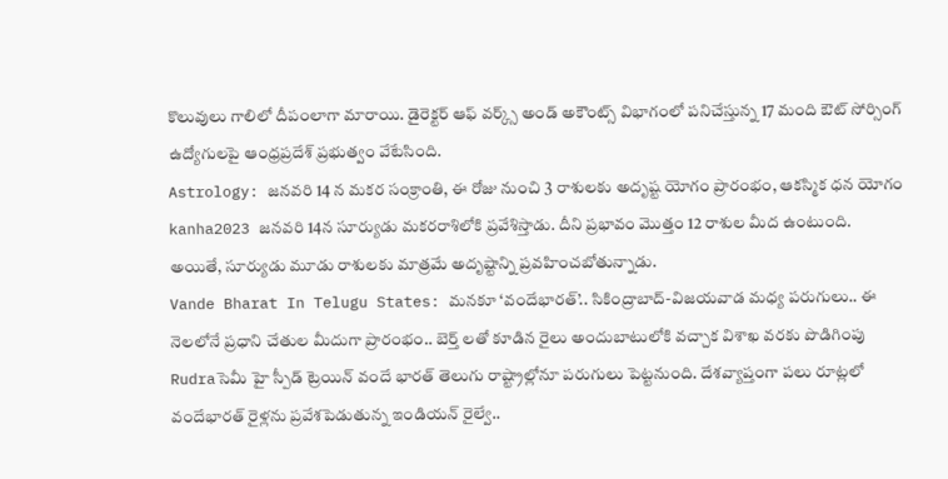కొలువులు గాలిలో దీపంలాగా మారాయి. డైరెక్టర్ ఆఫ్ వర్క్స్ అండ్ అకౌంట్స్ విభాగంలో పనిచేస్తున్న 17 మంది ఔట్ సోర్సింగ్ ఉద్యోగులపై ఆంధ్రప్రదేశ్ ప్రభుత్వం వేటేసింది.
Astrology: జనవరి 14 న మకర సంక్రాంతి, ఈ రోజు నుంచి 3 రాశులకు అదృష్ట యోగం ప్రారంభం, ఆకస్మిక ధన యోగం
kanha2023 జనవరి 14న సూర్యుడు మకరరాశిలోకి ప్రవేశిస్తాడు. దీని ప్రభావం మొత్తం 12 రాశుల మీద ఉంటుంది. అయితే, సూర్యుడు మూడు రాశులకు మాత్రమే అదృష్టాన్ని ప్రవహించబోతున్నాడు.
Vande Bharat In Telugu States: మనకూ ‘వందేభారత్’.. సికింద్రాబాద్-విజయవాడ మధ్య పరుగులు.. ఈ నెలలోనే ప్రధాని చేతుల మీదుగా ప్రారంభం.. బెర్త్‌ లతో కూడిన రైలు అందుబాటులోకి వచ్చాక విశాఖ వరకు పొడిగింపు
Rudraసెమీ హై స్పీడ్ ట్రెయిన్ వందే భారత్ తెలుగు రాష్ట్రాల్లోనూ పరుగులు పెట్టనుంది. దేశవ్యాప్తంగా పలు రూట్లలో వందేభారత్ రైళ్లను ప్రవేశపెడుతున్న ఇండియన్ రైల్వే..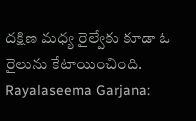దక్షిణ మధ్య రైల్వేకు కూడా ఓ రైలును కేటాయించింది.
Rayalaseema Garjana: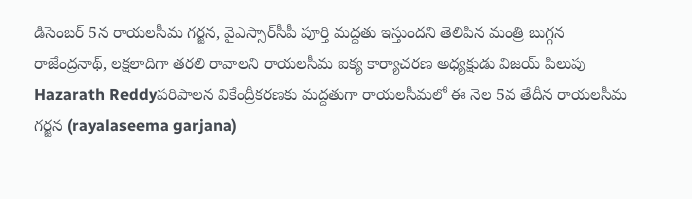డిసెంబర్ 5న రాయలసీమ గర్జన, వైఎస్సార్‌సీపీ పూర్తి మద్దతు ఇస్తుందని తెలిపిన మంత్రి బుగ్గన రాజేంద్రనాథ్‌, లక్షలాదిగా తరలి రావాలని రాయలసీమ ఐక్య కార్యాచరణ అధ్యక్షుడు విజయ్ పిలుపు
Hazarath Reddyపరిపాలన వికేంద్రీకరణకు మద్దతుగా రాయలసీమలో ఈ నెల 5వ తేదీన రాయలసీమ గర్జన (rayalaseema garjana)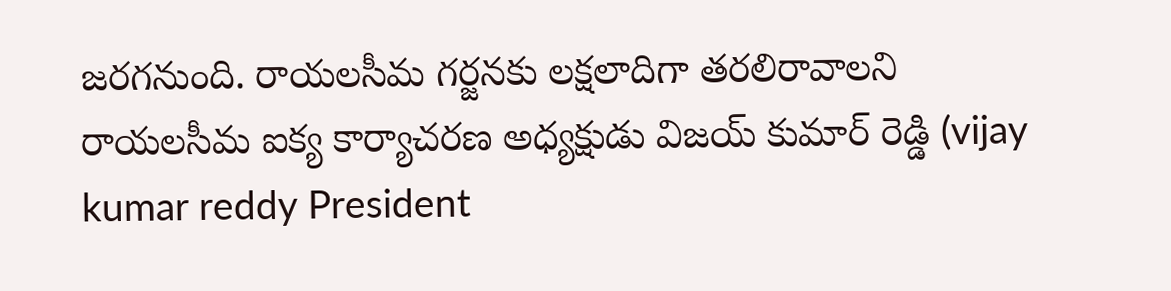జరగనుంది. రాయలసీమ గర్జనకు లక్షలాదిగా తరలిరావాలని రాయలసీమ ఐక్య కార్యాచరణ అధ్యక్షుడు విజయ్ కుమార్ రెడ్డి (vijay kumar reddy President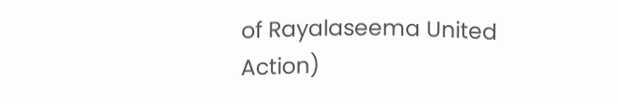of Rayalaseema United Action)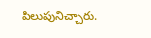పిలుపునిచ్చారు.